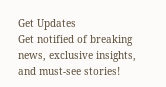Get Updates
Get notified of breaking news, exclusive insights, and must-see stories!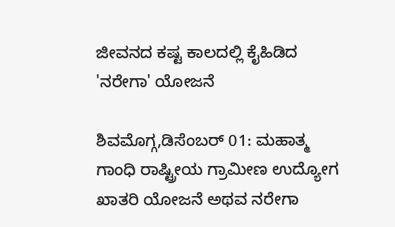ಜೀವನದ ಕಷ್ಟ ಕಾಲದಲ್ಲಿ ಕೈಹಿಡಿದ 'ನರೇಗಾ' ಯೋಜನೆ

ಶಿವಮೊಗ್ಗ,ಡಿಸೆಂಬರ್ 01: ಮಹಾತ್ಮ ಗಾಂಧಿ ರಾಷ್ಟ್ರೀಯ ಗ್ರಾಮೀಣ ಉದ್ಯೋಗ ಖಾತರಿ ಯೋಜನೆ ಅಥವ ನರೇಗಾ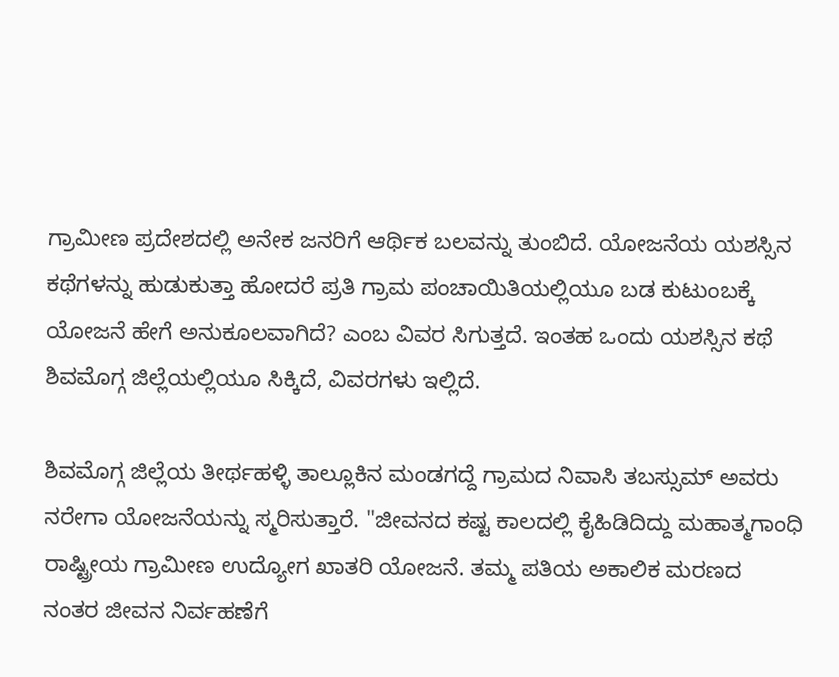ಗ್ರಾಮೀಣ ಪ್ರದೇಶದಲ್ಲಿ ಅನೇಕ ಜನರಿಗೆ ಆರ್ಥಿಕ ಬಲವನ್ನು ತುಂಬಿದೆ. ಯೋಜನೆಯ ಯಶಸ್ಸಿನ ಕಥೆಗಳನ್ನು ಹುಡುಕುತ್ತಾ ಹೋದರೆ ಪ್ರತಿ ಗ್ರಾಮ ಪಂಚಾಯಿತಿಯಲ್ಲಿಯೂ ಬಡ ಕುಟುಂಬಕ್ಕೆ ಯೋಜನೆ ಹೇಗೆ ಅನುಕೂಲವಾಗಿದೆ? ಎಂಬ ವಿವರ ಸಿಗುತ್ತದೆ. ಇಂತಹ ಒಂದು ಯಶಸ್ಸಿನ ಕಥೆ ಶಿವಮೊಗ್ಗ ಜಿಲ್ಲೆಯಲ್ಲಿಯೂ ಸಿಕ್ಕಿದೆ, ವಿವರಗಳು ಇಲ್ಲಿದೆ.

ಶಿವಮೊಗ್ಗ ಜಿಲ್ಲೆಯ ತೀರ್ಥಹಳ್ಳಿ ತಾಲ್ಲೂಕಿನ ಮಂಡಗದ್ದೆ ಗ್ರಾಮದ ನಿವಾಸಿ ತಬಸ್ಸುಮ್‌ ಅವರು ನರೇಗಾ ಯೋಜನೆಯನ್ನು ಸ್ಮರಿಸುತ್ತಾರೆ. "ಜೀವನದ ಕಷ್ಟ ಕಾಲದಲ್ಲಿ ಕೈಹಿಡಿದಿದ್ದು ಮಹಾತ್ಮಗಾಂಧಿ ರಾಷ್ಟ್ರೀಯ ಗ್ರಾಮೀಣ ಉದ್ಯೋಗ ಖಾತರಿ ಯೋಜನೆ. ತಮ್ಮ ಪತಿಯ ಅಕಾಲಿಕ ಮರಣದ ನಂತರ ಜೀವನ ನಿರ್ವಹಣೆಗೆ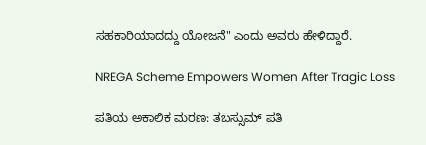ಸಹಕಾರಿಯಾದದ್ದು ಯೋಜನೆ" ಎಂದು ಅವರು ಹೇಳಿದ್ದಾರೆ.

NREGA Scheme Empowers Women After Tragic Loss

ಪತಿಯ ಅಕಾಲಿಕ ಮರಣ: ತಬಸ್ಸುಮ್ ಪತಿ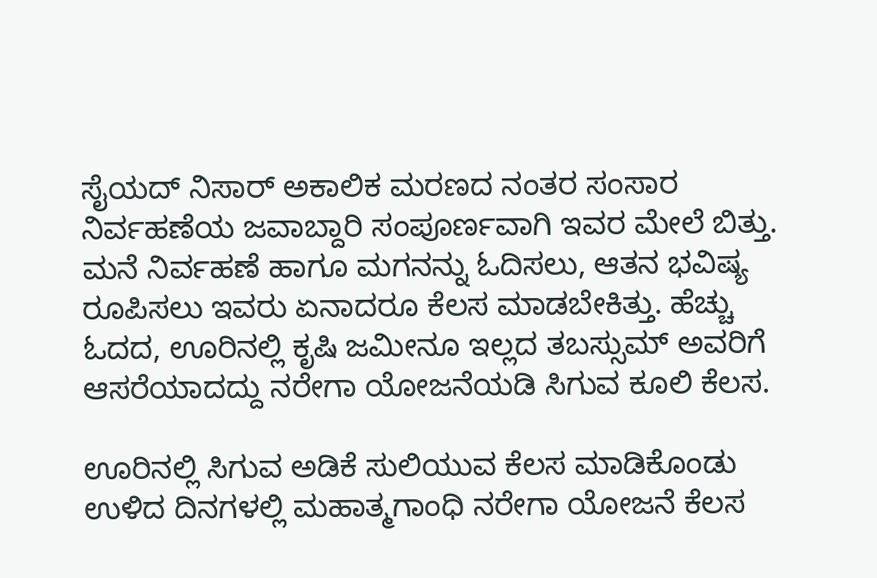ಸೈಯದ್ ನಿಸಾರ್ ಅಕಾಲಿಕ ಮರಣದ ನಂತರ ಸಂಸಾರ ನಿರ್ವಹಣೆಯ ಜವಾಬ್ದಾರಿ ಸಂಪೂರ್ಣವಾಗಿ ಇವರ ಮೇಲೆ ಬಿತ್ತು. ಮನೆ ನಿರ್ವಹಣೆ ಹಾಗೂ ಮಗನನ್ನು ಓದಿಸಲು, ಆತನ ಭವಿಷ್ಯ ರೂಪಿಸಲು ಇವರು ಏನಾದರೂ ಕೆಲಸ ಮಾಡಬೇಕಿತ್ತು. ಹೆಚ್ಚು ಓದದ, ಊರಿನಲ್ಲಿ ಕೃಷಿ ಜಮೀನೂ ಇಲ್ಲದ ತಬಸ್ಸುಮ್‌ ಅವರಿಗೆ ಆಸರೆಯಾದದ್ದು ನರೇಗಾ ಯೋಜನೆಯಡಿ ಸಿಗುವ ಕೂಲಿ ಕೆಲಸ.

ಊರಿನಲ್ಲಿ ಸಿಗುವ ಅಡಿಕೆ ಸುಲಿಯುವ ಕೆಲಸ ಮಾಡಿಕೊಂಡು ಉಳಿದ ದಿನಗಳಲ್ಲಿ ಮಹಾತ್ಮಗಾಂಧಿ ನರೇಗಾ ಯೋಜನೆ ಕೆಲಸ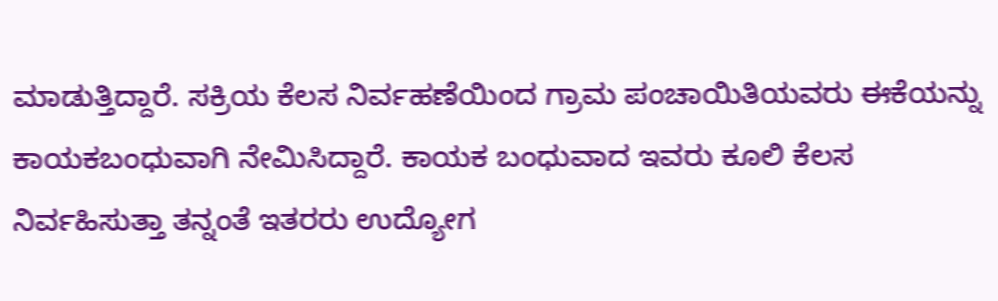ಮಾಡುತ್ತಿದ್ದಾರೆ. ಸಕ್ರಿಯ ಕೆಲಸ ನಿರ್ವಹಣೆಯಿಂದ ಗ್ರಾಮ ಪಂಚಾಯಿತಿಯವರು ಈಕೆಯನ್ನು ಕಾಯಕಬಂಧುವಾಗಿ ನೇಮಿಸಿದ್ದಾರೆ. ಕಾಯಕ ಬಂಧುವಾದ ಇವರು ಕೂಲಿ ಕೆಲಸ ನಿರ್ವಹಿಸುತ್ತಾ ತನ್ನಂತೆ ಇತರರು ಉದ್ಯೋಗ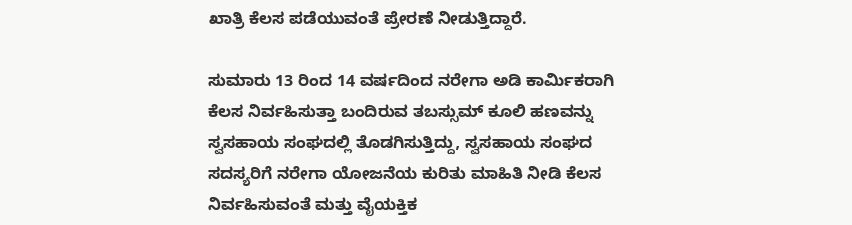ಖಾತ್ರಿ ಕೆಲಸ ಪಡೆಯುವಂತೆ ಪ್ರೇರಣೆ ನೀಡುತ್ತಿದ್ದಾರೆ.

ಸುಮಾರು 13 ರಿಂದ 14 ವರ್ಷದಿಂದ ನರೇಗಾ ಅಡಿ ಕಾರ್ಮಿಕರಾಗಿ ಕೆಲಸ ನಿರ್ವಹಿಸುತ್ತಾ ಬಂದಿರುವ ತಬಸ್ಸುಮ್ ಕೂಲಿ ಹಣವನ್ನು ಸ್ವಸಹಾಯ ಸಂಘದಲ್ಲಿ ತೊಡಗಿಸುತ್ತಿದ್ದು, ಸ್ವಸಹಾಯ ಸಂಘದ ಸದಸ್ಯರಿಗೆ ನರೇಗಾ ಯೋಜನೆಯ ಕುರಿತು ಮಾಹಿತಿ ನೀಡಿ ಕೆಲಸ ನಿರ್ವಹಿಸುವಂತೆ ಮತ್ತು ವೈಯಕ್ತಿಕ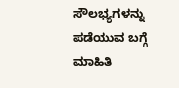ಸೌಲಭ್ಯಗಳನ್ನು ಪಡೆಯುವ ಬಗ್ಗೆ ಮಾಹಿತಿ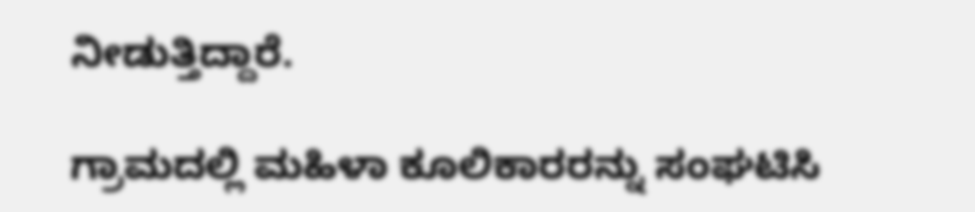ನೀಡುತ್ತಿದ್ದಾರೆ.

ಗ್ರಾಮದಲ್ಲಿ ಮಹಿಳಾ ಕೂಲಿಕಾರರನ್ನು ಸಂಘಟಿಸಿ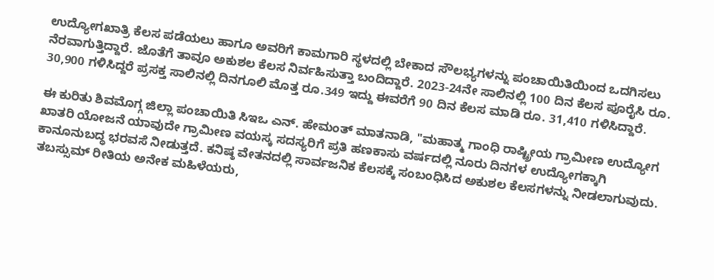ಉದ್ಯೋಗಖಾತ್ರಿ ಕೆಲಸ ಪಡೆಯಲು ಹಾಗೂ ಅವರಿಗೆ ಕಾಮಗಾರಿ ಸ್ಥಳದಲ್ಲಿ ಬೇಕಾದ ಸೌಲಭ್ಯಗಳನ್ನು ಪಂಚಾಯಿತಿಯಿಂದ ಒದಗಿಸಲು ನೆರವಾಗುತ್ತಿದ್ದಾರೆ. ಜೊತೆಗೆ ತಾವೂ ಅಕುಶಲ ಕೆಲಸ ನಿರ್ವಹಿಸುತ್ತಾ ಬಂದಿದ್ದಾರೆ. 2023-24ನೇ ಸಾಲಿನಲ್ಲಿ 100 ದಿನ ಕೆಲಸ ಪೂರೈಸಿ ರೂ. 30,900 ಗಳಿಸಿದ್ದರೆ ಪ್ರಸಕ್ತ ಸಾಲಿನಲ್ಲಿ ದಿನಗೂಲಿ ಮೊತ್ತ ರೂ.349 ಇದ್ದು ಈವರೆಗೆ 90 ದಿನ ಕೆಲಸ ಮಾಡಿ ರೂ. 31,410 ಗಳಿಸಿದ್ದಾರೆ.

ಈ ಕುರಿತು ಶಿವಮೊಗ್ಗ ಜಿಲ್ಲಾ ಪಂಚಾಯಿತಿ ಸಿಇಒ ಎನ್. ಹೇಮಂತ್ ಮಾತನಾಡಿ, "ಮಹಾತ್ಮ ಗಾಂಧಿ ರಾಷ್ಟ್ರೀಯ ಗ್ರಾಮೀಣ ಉದ್ಯೋಗ ಖಾತರಿ ಯೋಜನೆ ಯಾವುದೇ ಗ್ರಾಮೀಣ ವಯಸ್ಕ ಸದಸ್ಯರಿಗೆ ಪ್ರತಿ ಹಣಕಾಸು ವರ್ಷದಲ್ಲಿ ನೂರು ದಿನಗಳ ಉದ್ಯೋಗಕ್ಕಾಗಿ ಕಾನೂನುಬದ್ಧ ಭರವಸೆ ನೀಡುತ್ತದೆ. ಕನಿಷ್ಠ ವೇತನದಲ್ಲಿ ಸಾರ್ವಜನಿಕ ಕೆಲಸಕ್ಕೆ ಸಂಬಂಧಿಸಿದ ಅಕುಶಲ ಕೆಲಸಗಳನ್ನು ನೀಡಲಾಗುವುದು. ತಬಸ್ಸುಮ್ ರೀತಿಯ ಅನೇಕ ಮಹಿಳೆಯರು,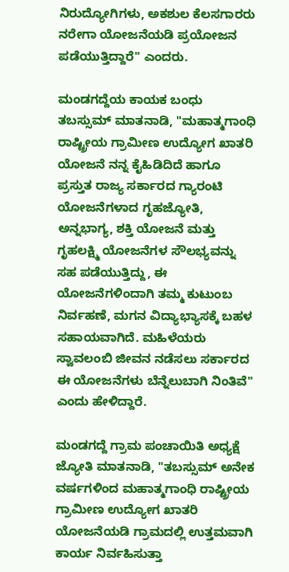ನಿರುದ್ಯೋಗಿಗಳು, ಅಕಶುಲ ಕೆಲಸಗಾರರು ನರೇಗಾ ಯೋಜನೆಯಡಿ ಪ್ರಯೋಜನ ಪಡೆಯುತ್ತಿದ್ದಾರೆ" ಎಂದರು.

ಮಂಡಗದ್ದೆಯ ಕಾಯಕ ಬಂಧು ತಬಸ್ಸುಮ್‌ ಮಾತನಾಡಿ, "ಮಹಾತ್ಮಗಾಂಧಿ ರಾಷ್ಟ್ರೀಯ ಗ್ರಾಮೀಣ ಉದ್ಯೋಗ ಖಾತರಿ ಯೋಜನೆ ನನ್ನ ಕೈಹಿಡಿದಿದೆ ಹಾಗೂ ಪ್ರಸ್ತುತ ರಾಜ್ಯ ಸರ್ಕಾರದ ಗ್ಯಾರಂಟಿ ಯೋಜನೆಗಳಾದ ಗೃಹಜ್ಯೋತಿ, ಅನ್ನಭಾಗ್ಯ, ಶಕ್ತಿ ಯೋಜನೆ ಮತ್ತು ಗೃಹಲಕ್ಷ್ಮಿ ಯೋಜನೆಗಳ ಸೌಲಭ್ಯವನ್ನು ಸಹ ಪಡೆಯುತ್ತಿದ್ದು, ಈ ಯೋಜನೆಗಳಿಂದಾಗಿ ತಮ್ಮ ಕುಟುಂಬ ನಿರ್ವಹಣೆ, ಮಗನ ವಿದ್ಯಾಭ್ಯಾಸಕ್ಕೆ ಬಹಳ ಸಹಾಯವಾಗಿದೆ. ಮಹಿಳೆಯರು ಸ್ವಾವಲಂಬಿ ಜೀವನ ನಡೆಸಲು ಸರ್ಕಾರದ ಈ ಯೋಜನೆಗಳು ಬೆನ್ನೆಲುಬಾಗಿ ನಿಂತಿವೆ" ಎಂದು ಹೇಳಿದ್ದಾರೆ.

ಮಂಡಗದ್ದೆ ಗ್ರಾಮ ಪಂಚಾಯಿತಿ ಅಧ್ಯಕ್ಷೆ ಜ್ಯೋತಿ ಮಾತನಾಡಿ, "ತಬಸ್ಸುಮ್ ಅನೇಕ ವರ್ಷಗಳಿಂದ ಮಹಾತ್ಮಗಾಂಧಿ ರಾಷ್ಟ್ರೀಯ ಗ್ರಾಮೀಣ ಉದ್ಯೋಗ ಖಾತರಿ ಯೋಜನೆಯಡಿ ಗ್ರಾಮದಲ್ಲಿ ಉತ್ತಮವಾಗಿ ಕಾರ್ಯ ನಿರ್ವಹಿಸುತ್ತಾ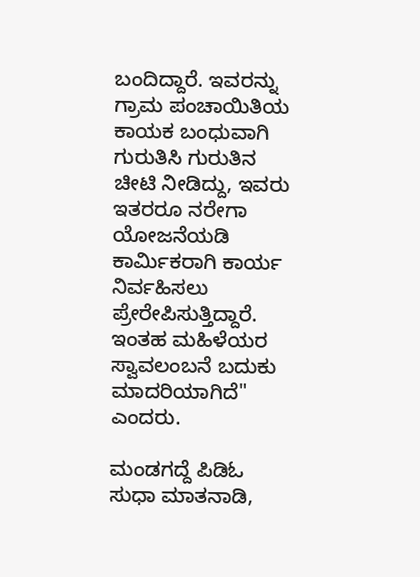ಬಂದಿದ್ದಾರೆ. ಇವರನ್ನು ಗ್ರಾಮ ಪಂಚಾಯಿತಿಯ ಕಾಯಕ ಬಂಧುವಾಗಿ ಗುರುತಿಸಿ ಗುರುತಿನ ಚೀಟಿ ನೀಡಿದ್ದು, ಇವರು ಇತರರೂ ನರೇಗಾ ಯೋಜನೆಯಡಿ ಕಾರ್ಮಿಕರಾಗಿ ಕಾರ್ಯ ನಿರ್ವಹಿಸಲು ಪ್ರೇರೇಪಿಸುತ್ತಿದ್ದಾರೆ. ಇಂತಹ ಮಹಿಳೆಯರ ಸ್ವಾವಲಂಬನೆ ಬದುಕು ಮಾದರಿಯಾಗಿದೆ" ಎಂದರು.

ಮಂಡಗದ್ದೆ ಪಿಡಿಓ ಸುಧಾ ಮಾತನಾಡಿ,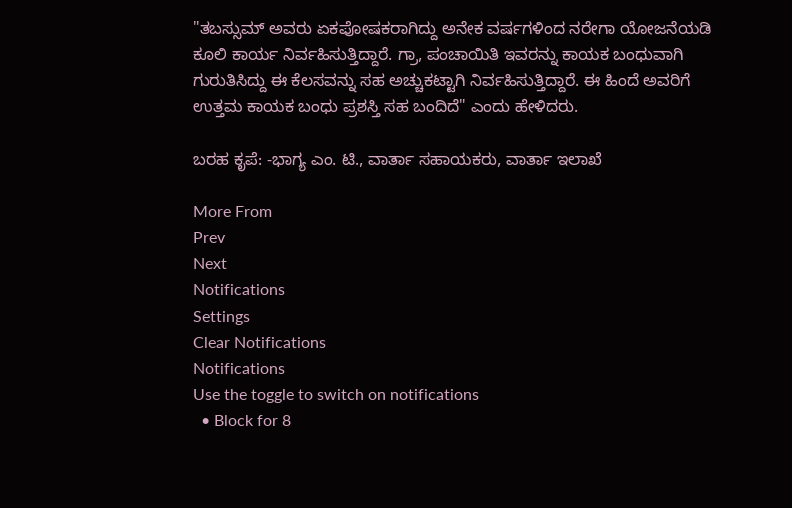"ತಬಸ್ಸುಮ್‌ ಅವರು ಏಕಪೋಷಕರಾಗಿದ್ದು ಅನೇಕ ವರ್ಷಗಳಿಂದ ನರೇಗಾ ಯೋಜನೆಯಡಿ ಕೂಲಿ ಕಾರ್ಯ ನಿರ್ವಹಿಸುತ್ತಿದ್ದಾರೆ. ಗ್ರಾ, ಪಂಚಾಯಿತಿ ಇವರನ್ನು ಕಾಯಕ ಬಂಧುವಾಗಿ ಗುರುತಿಸಿದ್ದು ಈ ಕೆಲಸವನ್ನು ಸಹ ಅಚ್ಚುಕಟ್ಟಾಗಿ ನಿರ್ವಹಿಸುತ್ತಿದ್ದಾರೆ. ಈ ಹಿಂದೆ ಅವರಿಗೆ ಉತ್ತಮ ಕಾಯಕ ಬಂಧು ಪ್ರಶಸ್ತಿ ಸಹ ಬಂದಿದೆ" ಎಂದು ಹೇಳಿದರು.

ಬರಹ ಕೃಪೆ: -ಭಾಗ್ಯ ಎಂ. ಟಿ., ವಾರ್ತಾ ಸಹಾಯಕರು, ವಾರ್ತಾ ಇಲಾಖೆ

More From
Prev
Next
Notifications
Settings
Clear Notifications
Notifications
Use the toggle to switch on notifications
  • Block for 8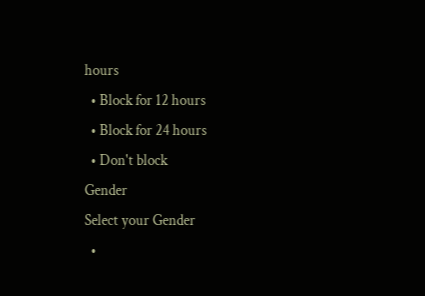hours
  • Block for 12 hours
  • Block for 24 hours
  • Don't block
Gender
Select your Gender
  •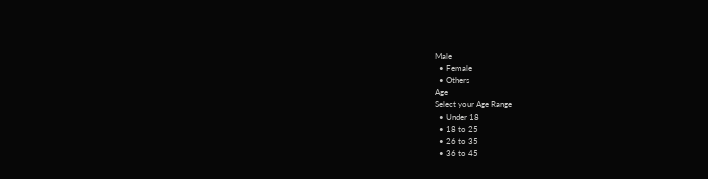Male
  • Female
  • Others
Age
Select your Age Range
  • Under 18
  • 18 to 25
  • 26 to 35
  • 36 to 45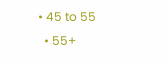• 45 to 55
  • 55+